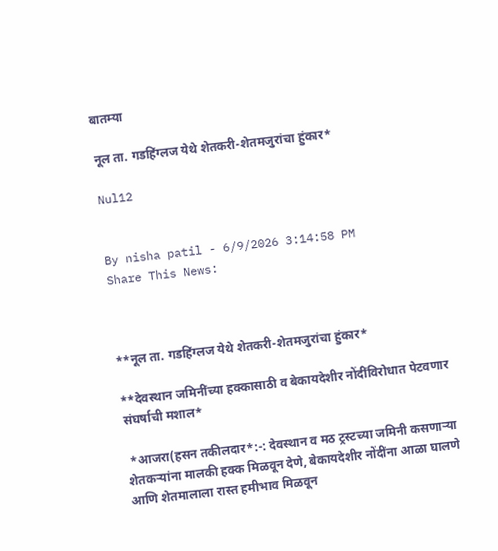बातम्या

नूल ता. गडहिंग्लज येथे शेतकरी-शेतमजुरांचा हुंकार*

Nul12


By nisha patil - 6/9/2026 3:14:58 PM
Share This News:



**नूल ता. गडहिंग्लज येथे शेतकरी-शेतमजुरांचा हुंकार*

**देवस्थान जमिनींच्या हक्कासाठी व बेकायदेशीर नोंदींविरोधात पेटवणार संघर्षाची मशाल*

 *आजरा(हसन तकीलदार*:-: देवस्थान व मठ ट्रस्टच्या जमिनी कसणाऱ्या शेतकऱ्यांना मालकी हक्क मिळवून देणे, बेकायदेशीर नोंदींना आळा घालणे आणि शेतमालाला रास्त हमीभाव मिळवून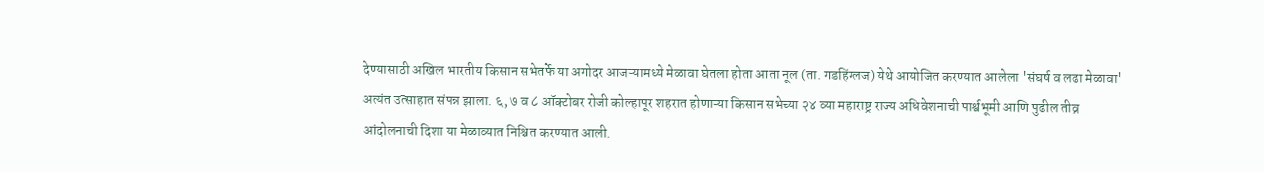देण्यासाठी अखिल भारतीय किसान सभेतर्फे या अगोदर आजऱ्यामध्ये मेळावा घेतला होता आता नूल (ता. गडहिंग्लज) येथे आयोजित करण्यात आलेला 'संघर्ष व लढा मेळावा' अत्यंत उत्साहात संपन्न झाला. ६, ७ व ८ ऑक्टोबर रोजी कोल्हापूर शहरात होणाऱ्या किसान सभेच्या २४ व्या महाराष्ट्र राज्य अधिवेशनाची पार्श्वभूमी आणि पुढील तीव्र आंदोलनाची दिशा या मेळाव्यात निश्चित करण्यात आली.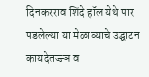दिनकरराव शिंदे हॉल येथे पार पडलेल्या या मेळाव्याचे उद्घाटन कायदेतज्ज्ञ व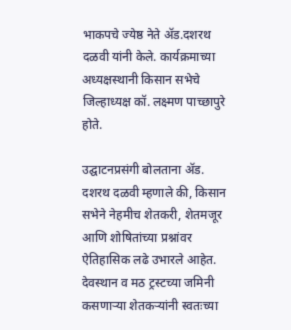भाकपचे ज्येष्ठ नेते ॲड.दशरथ दळवी यांनी केले. कार्यक्रमाच्या अध्यक्षस्थानी किसान सभेचे जिल्हाध्यक्ष कॉ. लक्ष्मण पाच्छापुरे होते.

उद्घाटनप्रसंगी बोलताना ॲड. दशरथ दळवी म्हणाले की, किसान सभेने नेहमीच शेतकरी, शेतमजूर आणि शोषितांच्या प्रश्नांवर ऐतिहासिक लढे उभारले आहेत. देवस्थान व मठ ट्रस्टच्या जमिनी कसणाऱ्या शेतकऱ्यांनी स्वतःच्या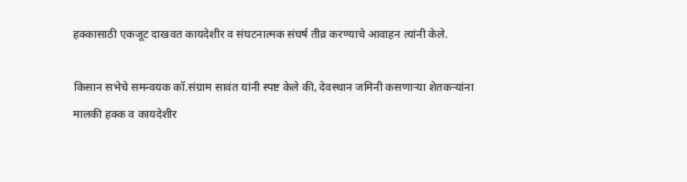हक्कासाठी एकजूट दाखवत कायदेशीर व संघटनात्मक संघर्ष तीव्र करण्याचे आवाहन त्यांनी केले.

किसान सभेचे समन्वयक कॉ.संग्राम सावंत यांनी स्पष्ट केले की, देवस्थान जमिनी कसणाऱ्या शेतकऱ्यांना मालकी हक्क व कायदेशीर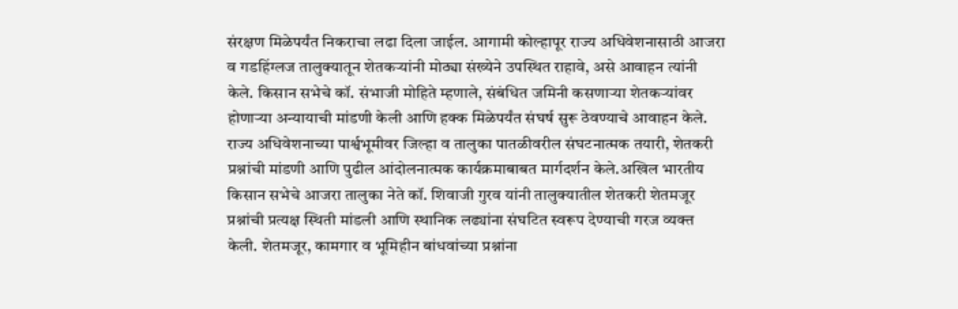संरक्षण मिळेपर्यंत निकराचा लढा दिला जाईल. आगामी कोल्हापूर राज्य अधिवेशनासाठी आजरा व गडहिंग्लज तालुक्यातून शेतकऱ्यांनी मोठ्या संख्येने उपस्थित राहावे, असे आवाहन त्यांनी केले. किसान सभेचे कॉ. संभाजी मोहिते म्हणाले, संबंधित जमिनी कसणाऱ्या शेतकऱ्यांवर होणाऱ्या अन्यायाची मांडणी केली आणि हक्क मिळेपर्यंत संघर्ष सुरू ठेवण्याचे आवाहन केले. राज्य अधिवेशनाच्या पार्श्वभूमीवर जिल्हा व तालुका पातळीवरील संघटनात्मक तयारी, शेतकरी प्रश्नांची मांडणी आणि पुढील आंदोलनात्मक कार्यक्रमाबाबत मार्गदर्शन केले.अखिल भारतीय किसान सभेचे आजरा तालुका नेते कॉ. शिवाजी गुरव यांनी तालुक्यातील शेतकरी शेतमजूर प्रश्नांची प्रत्यक्ष स्थिती मांडली आणि स्थानिक लढ्यांना संघटित स्वरूप देण्याची गरज व्यक्त केली. शेतमजूर, कामगार व भूमिहीन बांधवांच्या प्रश्नांना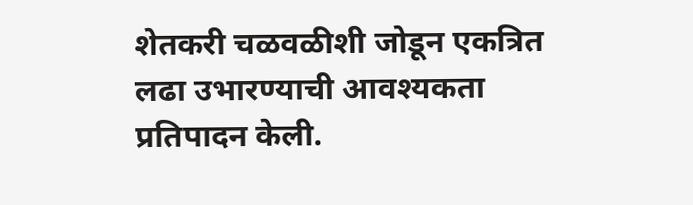शेतकरी चळवळीशी जोडून एकत्रित लढा उभारण्याची आवश्यकता प्रतिपादन केली.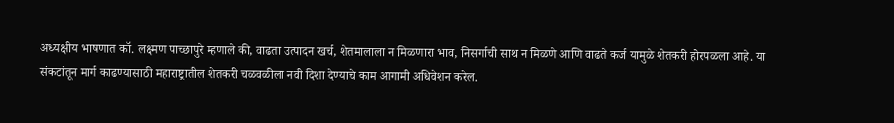अध्यक्षीय भाषणात कॉ. लक्ष्मण पाच्छापुरे म्हणाले की, वाढता उत्पादन खर्च, शेतमालाला न मिळणारा भाव, निसर्गाची साथ न मिळणे आणि वाढते कर्ज यामुळे शेतकरी होरपळला आहे. या संकटांतून मार्ग काढण्यासाठी महाराष्ट्रातील शेतकरी चळवळीला नवी दिशा देण्याचे काम आगामी अधिवेशन करेल.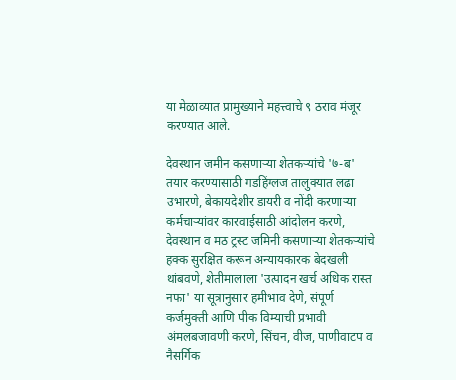या मेळाव्यात प्रामुख्याने महत्त्वाचे ९ ठराव मंजूर करण्यात आले.

देवस्थान जमीन कसणाऱ्या शेतकऱ्यांचे '७-ब' तयार करण्यासाठी गडहिंग्लज तालुक्यात लढा उभारणे, बेकायदेशीर डायरी व नोंदी करणाऱ्या कर्मचाऱ्यांवर कारवाईसाठी आंदोलन करणे, देवस्थान व मठ ट्रस्ट जमिनी कसणाऱ्या शेतकऱ्यांचे हक्क सुरक्षित करून अन्यायकारक बेदखली थांबवणे, शेतीमालाला 'उत्पादन खर्च अधिक रास्त नफा' या सूत्रानुसार हमीभाव देणे, संपूर्ण कर्जमुक्ती आणि पीक विम्याची प्रभावी अंमलबजावणी करणे, सिंचन, वीज, पाणीवाटप व नैसर्गिक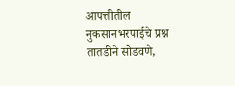आपत्तीतील नुकसानभरपाईचे प्रश्न तातडीने सोडवणे,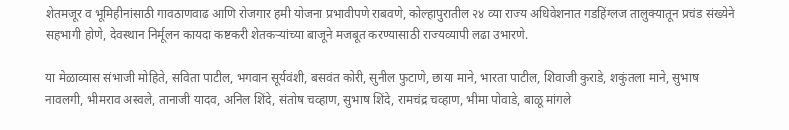शेतमजूर व भूमिहीनांसाठी गावठाणवाढ आणि रोजगार हमी योजना प्रभावीपणे राबवणे, कोल्हापुरातील २४ व्या राज्य अधिवेशनात गडहिंग्लज तालुक्यातून प्रचंड संख्येने सहभागी होणे, देवस्थान निर्मूलन कायदा कष्टकरी शेतकऱ्यांच्या बाजूने मजबूत करण्यासाठी राज्यव्यापी लढा उभारणे.

या मेळाव्यास संभाजी मोहिते, सविता पाटील, भगवान सूर्यवंशी, बसवंत कोरी, सुनील फुटाणे, छाया माने, भारता पाटील, शिवाजी कुराडे, शकुंतला माने, सुभाष नावलगी, भीमराव अस्वले, तानाजी यादव, अनिल शिंदे, संतोष चव्हाण, सुभाष शिंदे, रामचंद्र चव्हाण, भीमा पोवाडे, बाळू मांगले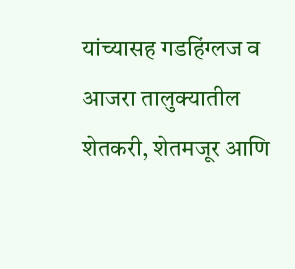यांच्यासह गडहिंग्लज व आजरा तालुक्यातील शेतकरी, शेतमजूर आणि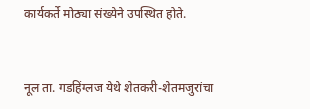कार्यकर्ते मोठ्या संख्येने उपस्थित होते.


नूल ता. गडहिंग्लज येथे शेतकरी-शेतमजुरांचा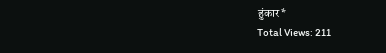हुंकार*
Total Views: 211